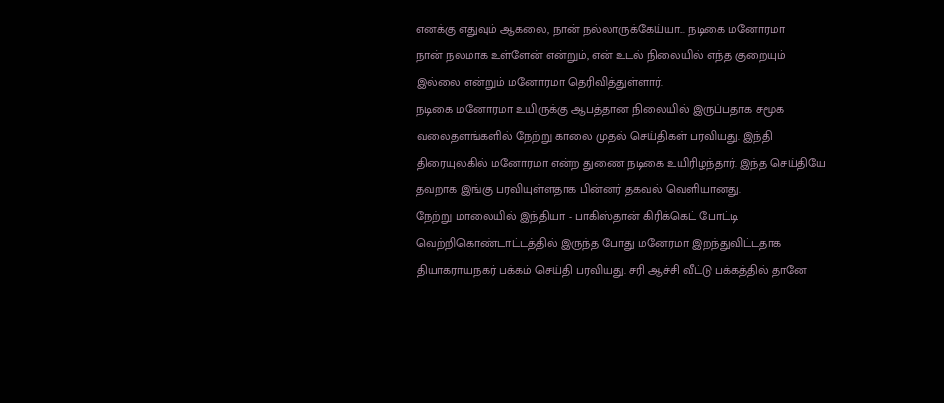எனக்கு எதுவும் ஆகலை, நான் நல்லாருக்கேய்யா... நடிகை மனோரமா
நான் நலமாக உள்ளேன் என்றும், என் உடல் நிலையில் எந்த குறையும் இல்லை என்றும் மனோரமா தெரிவித்துள்ளார்.
நடிகை மனோரமா உயிருக்கு ஆபத்தான நிலையில் இருப்பதாக சமூக வலைதளங்களில் நேற்று காலை முதல் செய்திகள் பரவியது. இந்தி திரையுலகில் மனோரமா என்ற துணை நடிகை உயிரிழந்தார். இந்த செய்தியே தவறாக இங்கு பரவியுள்ளதாக பின்னர் தகவல் வெளியானது.
நேற்று மாலையில் இந்தியா - பாகிஸ்தான் கிரிக்கெட் போட்டி வெற்றிகொண்டாட்டத்தில் இருந்த போது மனேரமா இறந்துவிட்டதாக தியாகராயநகர் பக்கம் செய்தி பரவியது. சரி ஆச்சி வீட்டு பக்கத்தில் தானே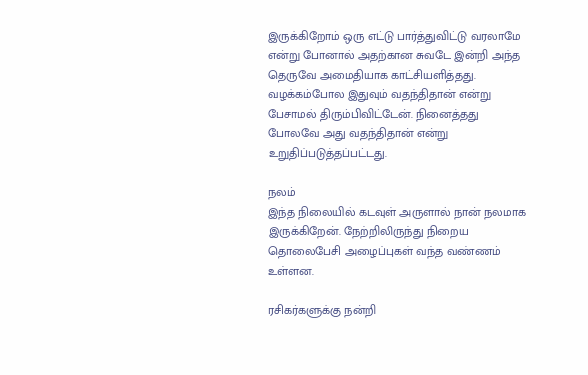இருக்கிறோம் ஒரு எட்டு பார்த்துவிட்டு வரலாமே என்று போனால் அதற்கான சுவடே இன்றி அந்த தெருவே அமைதியாக காட்சியளித்தது.
வழக்கம்போல இதுவும் வதந்திதான் என்று பேசாமல் திரும்பிவிட்டேன். நினைத்தது போலவே அது வதந்திதான் என்று உறுதிப்படுத்தப்பட்டது.

நலம்
இந்த நிலையில் கடவுள் அருளால் நான் நலமாக இருக்கிறேன். நேற்றிலிருந்து நிறைய தொலைபேசி அழைப்புகள் வந்த வண்ணம் உள்ளன.

ரசிகர்களுக்கு நன்றி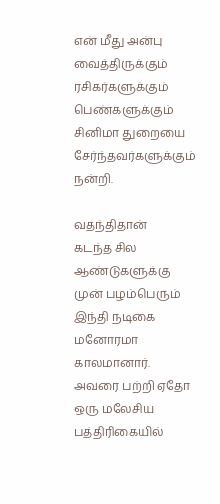என் மீது அன்பு வைத்திருக்கும் ரசிகர்களுக்கும் பெண்களுக்கும் சினிமா துறையை சேர்ந்தவர்களுக்கும் நன்றி.

வதந்திதான்
கடந்த சில ஆண்டுகளுக்கு முன் பழம்பெரும் இந்தி நடிகை மனோரமா காலமானார். அவரை பற்றி ஏதோ ஒரு மலேசிய பத்திரிகையில்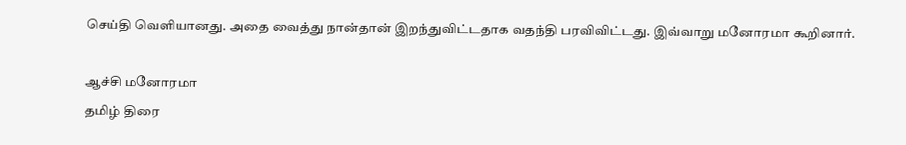செய்தி வெளியானது. அதை வைத்து நான்தான் இறந்துவிட்டதாக வதந்தி பரவிவிட்டது. இவ்வாறு மனோரமா கூறினார்.

ஆச்சி மனோரமா
தமிழ் திரை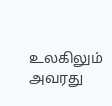உலகிலும் அவரது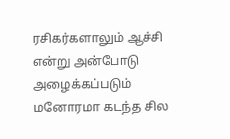ரசிகர்களாலும் ஆச்சி என்று அன்போடு அழைக்கப்படும் மனோரமா கடந்த சில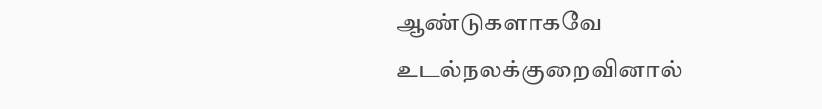ஆண்டுகளாகவே உடல்நலக்குறைவினால்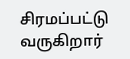சிரமப்பட்டு வருகிறார்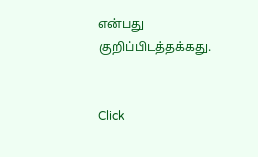என்பது குறிப்பிடத்தக்கது.


Click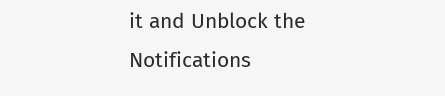it and Unblock the Notifications